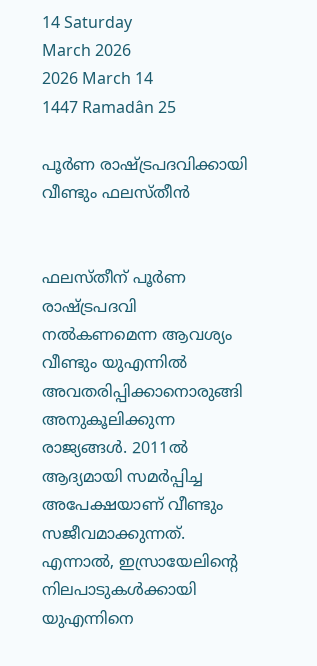14 Saturday
March 2026
2026 March 14
1447 Ramadân 25

പൂര്‍ണ രാഷ്ട്രപദവിക്കായി വീണ്ടും ഫലസ്തീന്‍


ഫലസ്തീന് പൂര്‍ണ രാഷ്ട്രപദവി നല്‍കണമെന്ന ആവശ്യം വീണ്ടും യുഎന്നില്‍ അവതരിപ്പിക്കാനൊരുങ്ങി അനുകൂലിക്കുന്ന രാജ്യങ്ങള്‍. 2011ല്‍ ആദ്യമായി സമര്‍പ്പിച്ച അപേക്ഷയാണ് വീണ്ടും സജീവമാക്കുന്നത്. എന്നാല്‍, ഇസ്രായേലിന്റെ നിലപാടുകള്‍ക്കായി യുഎന്നിനെ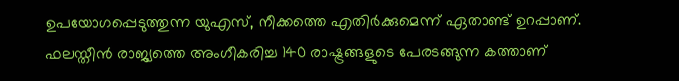ഉപയോഗപ്പെടുത്തുന്ന യുഎസ്, നീക്കത്തെ എതിര്‍ക്കുമെന്ന് ഏതാണ്ട് ഉറപ്പാണ്.
ഫലസ്തീന്‍ രാജ്യത്തെ അംഗീകരിച്ച 140 രാഷ്ട്രങ്ങളുടെ പേരടങ്ങുന്ന കത്താണ്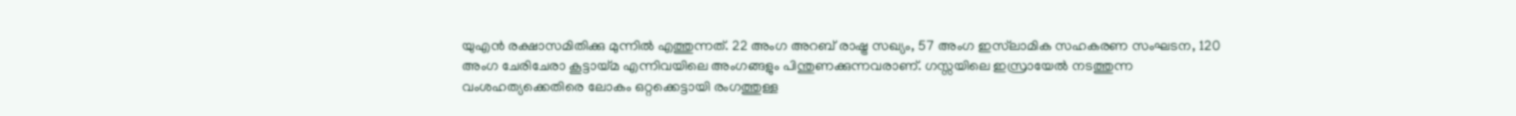യുഎന്‍ രക്ഷാസമിതിക്കു മുന്നില്‍ എത്തുന്നത്. 22 അംഗ അറബ് രാഷ്ട്ര സഖ്യം, 57 അംഗ ഇസ്‌ലാമിക സഹകരണ സംഘടന, 120 അംഗ ചേരിചേരാ കൂട്ടായ്മ എന്നിവയിലെ അംഗങ്ങളും പിന്തുണക്കുന്നവരാണ്. ഗസ്സയിലെ ഇസ്രായേല്‍ നടത്തുന്ന വംശഹത്യക്കെതിരെ ലോകം ഒറ്റക്കെട്ടായി രംഗത്തുള്ള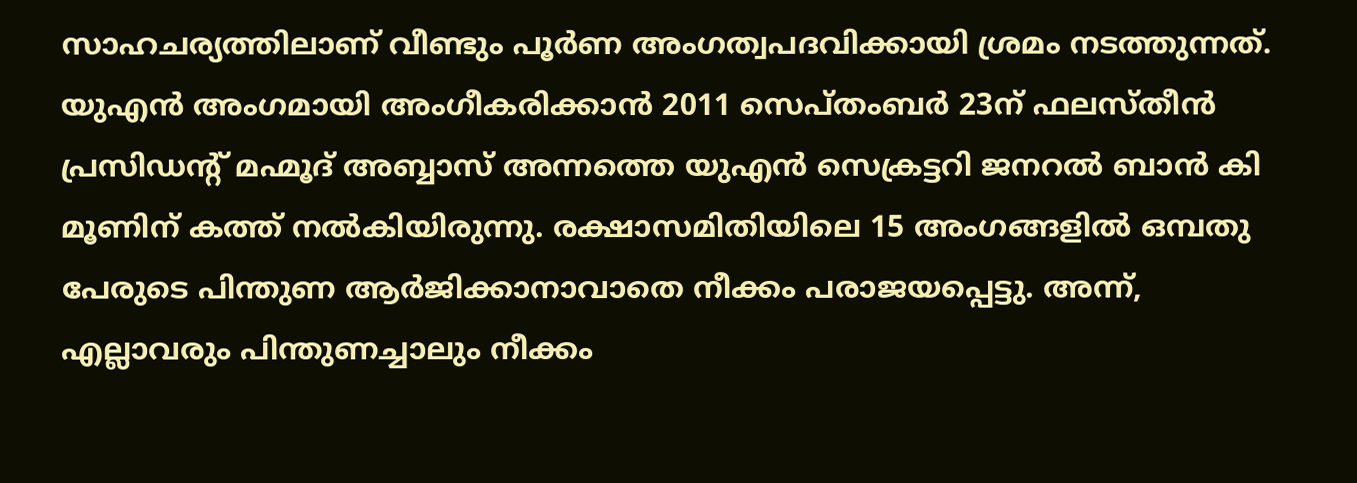സാഹചര്യത്തിലാണ് വീണ്ടും പൂര്‍ണ അംഗത്വപദവിക്കായി ശ്രമം നടത്തുന്നത്.
യുഎന്‍ അംഗമായി അംഗീകരിക്കാന്‍ 2011 സെപ്തംബര്‍ 23ന് ഫലസ്തീന്‍ പ്രസിഡന്റ് മഹ്മൂദ് അബ്ബാസ് അന്നത്തെ യുഎന്‍ സെക്രട്ടറി ജനറല്‍ ബാന്‍ കി മൂണിന് കത്ത് നല്‍കിയിരുന്നു. രക്ഷാസമിതിയിലെ 15 അംഗങ്ങളില്‍ ഒമ്പതു പേരുടെ പിന്തുണ ആര്‍ജിക്കാനാവാതെ നീക്കം പരാജയപ്പെട്ടു. അന്ന്, എല്ലാവരും പിന്തുണച്ചാലും നീക്കം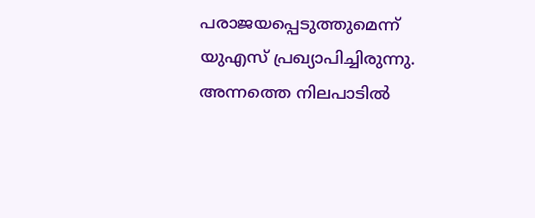പരാജയപ്പെടുത്തുമെന്ന് യുഎസ് പ്രഖ്യാപിച്ചിരുന്നു. അന്നത്തെ നിലപാടില്‍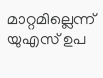മാറ്റമില്ലെന്ന് യുഎസ് ഉപ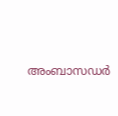അംബാസഡര്‍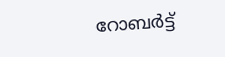റോബര്‍ട്ട്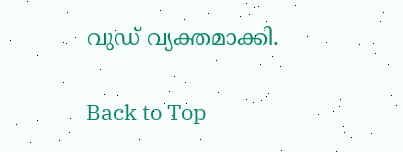വുഡ് വ്യക്തമാക്കി.

Back to Top